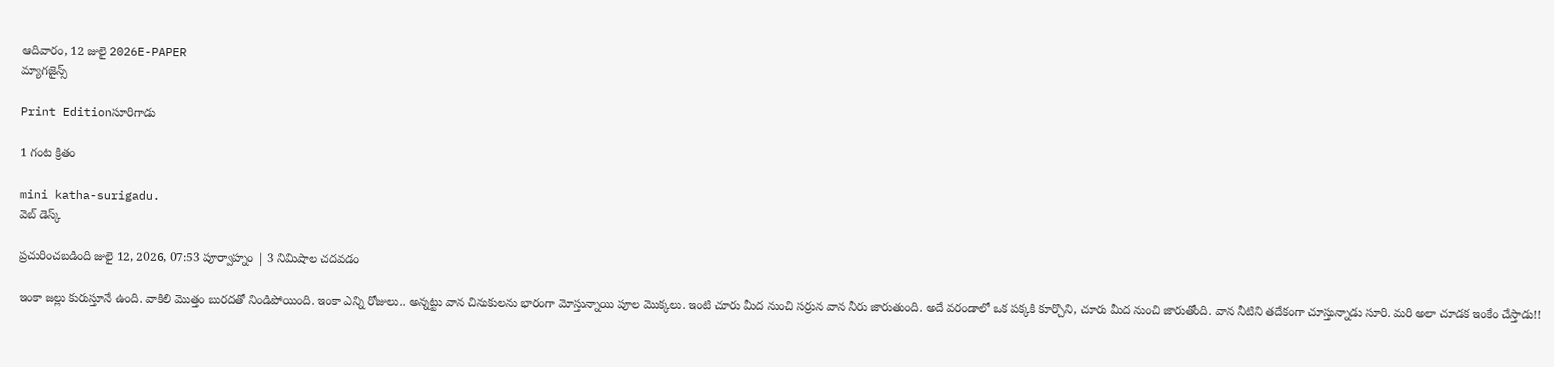ఆదివారం, 12 జులై 2026E-PAPER
మ్యాగజైన్స్

Print Editionసూరిగాడు

1 గంట క్రితం

mini katha-surigadu.
వెబ్ డెస్క్

ప్రచురించబడింది జులై 12, 2026, 07:53 పూర్వాహ్నం | 3 నిమిషాల చదవడం

ఇంకా జల్లు కురుస్తూనే ఉంది. వాకిలి మొత్తం బురదతో నిండిపోయింది. ఇంకా ఎన్ని రోజులు.. అన్నట్టు వాన చినుకులను భారంగా మోస్తున్నాయి పూల మొక్కలు. ఇంటి చూరు మీద నుంచి సర్రున వాన నీరు జారుతుంది. అదే వరండాలో ఒక పక్కకి కూర్చొని, చూరు మీద నుంచి జారుతోంది. వాన నీటిని తదేకంగా చూస్తున్నాడు సూరి. మరి అలా చూడక ఇంకేం చేస్తాడు!!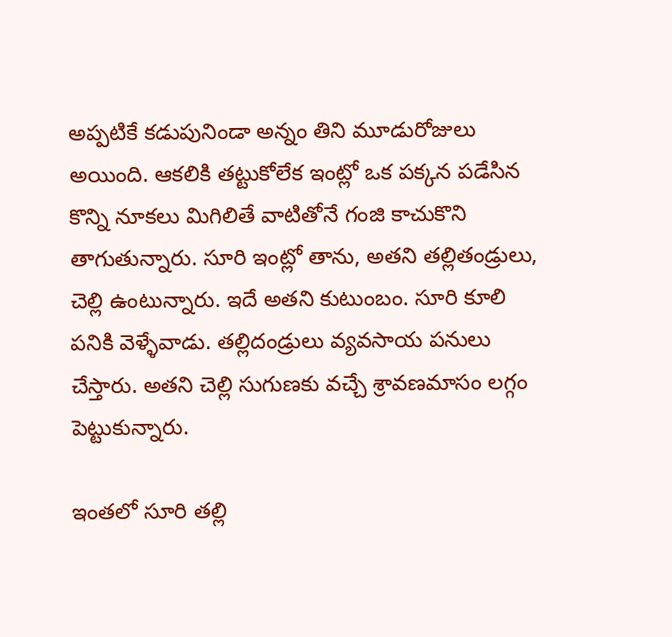అప్పటికే కడుపునిండా అన్నం తిని మూడురోజులు అయింది. ఆకలికి తట్టుకోలేక ఇంట్లో ఒక పక్కన పడేసిన కొన్ని నూకలు మిగిలితే వాటితోనే గంజి కాచుకొని తాగుతున్నారు. సూరి ఇంట్లో తాను, అతని తల్లితండ్రులు, చెల్లి ఉంటున్నారు. ఇదే అతని కుటుంబం. సూరి కూలి పనికి వెళ్ళేవాడు. తల్లిదండ్రులు వ్యవసాయ పనులు చేస్తారు. అతని చెల్లి సుగుణకు వచ్చే శ్రావణమాసం లగ్గం పెట్టుకున్నారు.

ఇంతలో సూరి తల్లి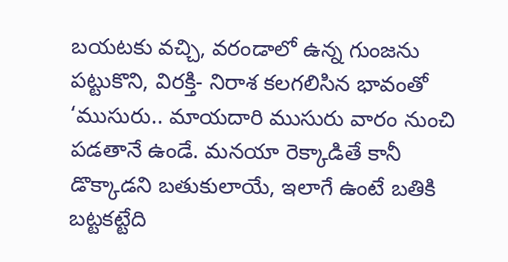బయటకు వచ్చి, వరండాలో ఉన్న గుంజను పట్టుకొని, విరక్తి- నిరాశ కలగలిసిన భావంతో ‘ముసురు.. మాయదారి ముసురు వారం నుంచి పడతానే ఉండే. మనయా రెక్కాడితే కానీ డొక్కాడని బతుకులాయే, ఇలాగే ఉంటే బతికి బట్టకట్టేది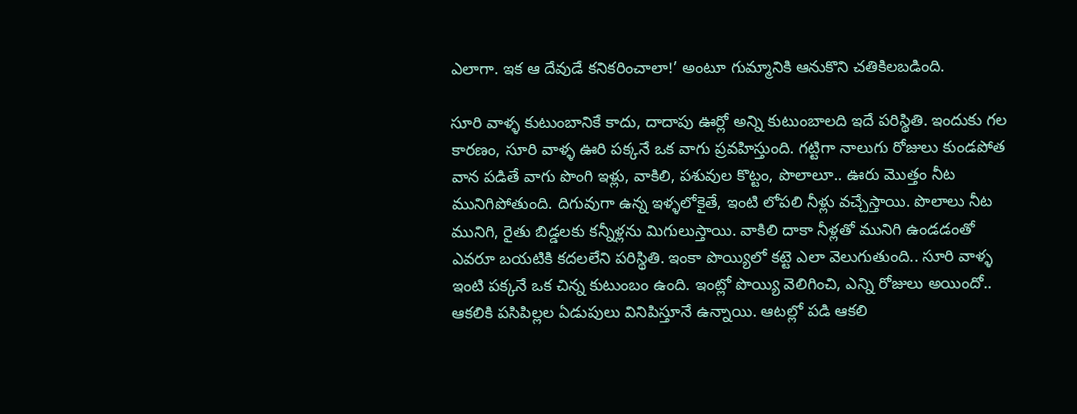ఎలాగా. ఇక ఆ దేవుడే కనికరించాలా!’ అంటూ గుమ్మానికి ఆనుకొని చతికిలబడింది.

సూరి వాళ్ళ కుటుంబానికే కాదు, దాదాపు ఊర్లో అన్ని కుటుంబాలది ఇదే పరిస్థితి. ఇందుకు గల కారణం, సూరి వాళ్ళ ఊరి పక్కనే ఒక వాగు ప్రవహిస్తుంది. గట్టిగా నాలుగు రోజులు కుండపోత వాన పడితే వాగు పొంగి ఇళ్లు, వాకిలి, పశువుల కొట్టం, పొలాలూ.. ఊరు మొత్తం నీట మునిగిపోతుంది. దిగువుగా ఉన్న ఇళ్ళలోకైతే, ఇంటి లోపలి నీళ్లు వచ్చేస్తాయి. పొలాలు నీట మునిగి, రైతు బిడ్డలకు కన్నీళ్లను మిగులుస్తాయి. వాకిలి దాకా నీళ్లతో మునిగి ఉండడంతో ఎవరూ బయటికి కదలలేని పరిస్థితి. ఇంకా పొయ్యిలో కట్టె ఎలా వెలుగుతుంది.. సూరి వాళ్ళ ఇంటి పక్కనే ఒక చిన్న కుటుంబం ఉంది. ఇంట్లో పొయ్యి వెలిగించి, ఎన్ని రోజులు అయిందో.. ఆకలికి పసిపిల్లల ఏడుపులు వినిపిస్తూనే ఉన్నాయి. ఆటల్లో పడి ఆకలి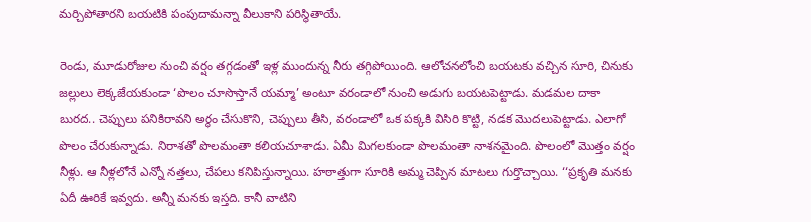మర్చిపోతారని బయటికి పంపుదామన్నా వీలుకాని పరిస్థితాయే.

రెండు, మూడురోజుల నుంచి వర్షం తగ్గడంతో ఇళ్ల ముందున్న నీరు తగ్గిపోయింది. ఆలోచనలోంచి బయటకు వచ్చిన సూరి, చినుకు జల్లులు లెక్కజేయకుండా ‘పొలం చూసొస్తానే యమ్మా’ అంటూ వరండాలో నుంచి అడుగు బయటపెట్టాడు. మడమల దాకా బురద.. చెప్పులు పనికిరావని అర్థం చేసుకొని, చెప్పులు తీసి, వరండాలో ఒక పక్కకి విసిరి కొట్టి, నడక మొదలుపెట్టాడు. ఎలాగో పొలం చేరుకున్నాడు. నిరాశతో పొలమంతా కలియచూశాడు. ఏమీ మిగలకుండా పొలమంతా నాశనమైంది. పొలంలో మొత్తం వర్షం నీళ్లు. ఆ నీళ్లలోనే ఎన్నో నత్తలు, చేపలు కనిపిస్తున్నాయి. హఠాత్తుగా సూరికి అమ్మ చెప్పిన మాటలు గుర్తొచ్చాయి. ‘‘ప్రకృతి మనకు ఏదీ ఊరికే ఇవ్వదు. అన్నీ మనకు ఇస్తది. కానీ వాటిని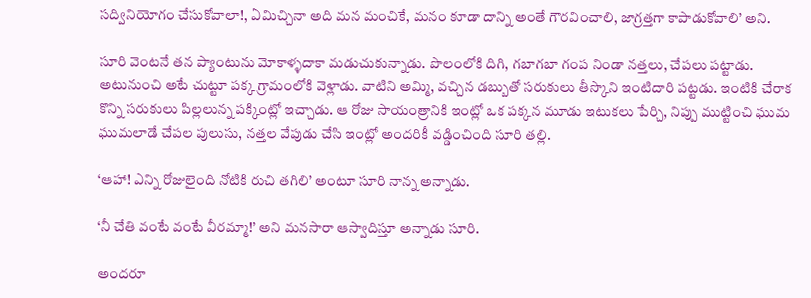సద్వినియోగం చేసుకోవాలా!, ఏమిచ్చినా అది మన మంచికే, మనం కూడా దాన్ని అంతే గౌరవించాలి, జాగ్రత్తగా కాపాడుకోవాలి’ అని.

సూరి వెంటనే తన ప్యాంటును మోకాళ్ళదాకా మడుచుకున్నాడు. పొలంలోకి దిగి, గబాగబా గంప నిండా నత్తలు, చేపలు పట్టాడు. అటునుంచి అటే చుట్టూ పక్క గ్రామంలోకి వెళ్లాడు. వాటిని అమ్మి, వచ్చిన డబ్బుతో సరుకులు తీస్కొని ఇంటిదారి పట్టడు. ఇంటికి చేరాక కొన్ని సరుకులు పిల్లలున్న పక్కింట్లో ఇచ్చాడు. ఆ రోజు సాయంత్రానికి ఇంట్లో ఒక పక్కన మూడు ఇటుకలు పేర్చి, నిప్పు ముట్టించి ఘుమ ఘుమలాడే చేపల పులుసు, నత్తల వేపుడు చేసి ఇంట్లో అందరికీ వడ్డించింది సూరి తల్లి.

‘ఆహా! ఎన్ని రోజులైంది నోటికి రుచి తగిలి’ అంటూ సూరి నాన్న అన్నాడు.

‘నీ చేతి వంటే వంటే వీరమ్మా!’ అని మనసారా ఆస్వాదిస్తూ అన్నాడు సూరి.

అందరూ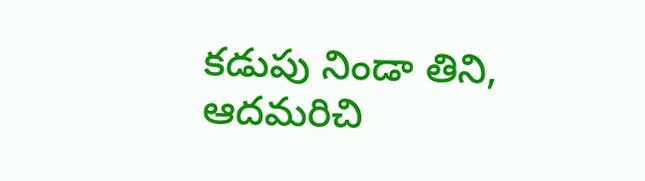కడుపు నిండా తిని, ఆదమరిచి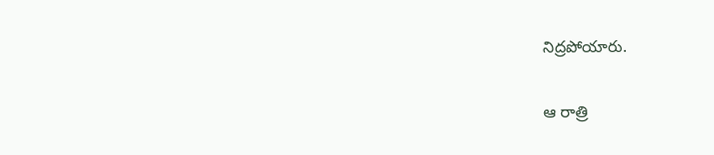నిద్రపోయారు.

ఆ రాత్రి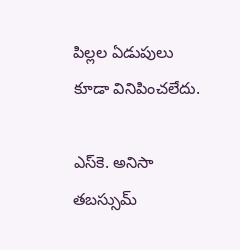పిల్లల ఏడుపులు కూడా వినిపించలేదు.

ఎస్‌‌కె. అనిసా తబస్సుమ్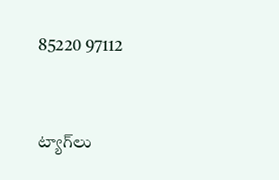85220 97112


ట్యాగ్‌లు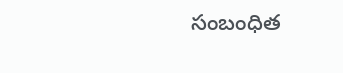సంబంధిత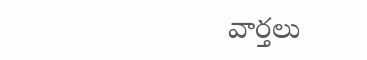వార్తలు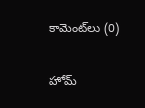కామెంట్‌లు (0)

హోమ్